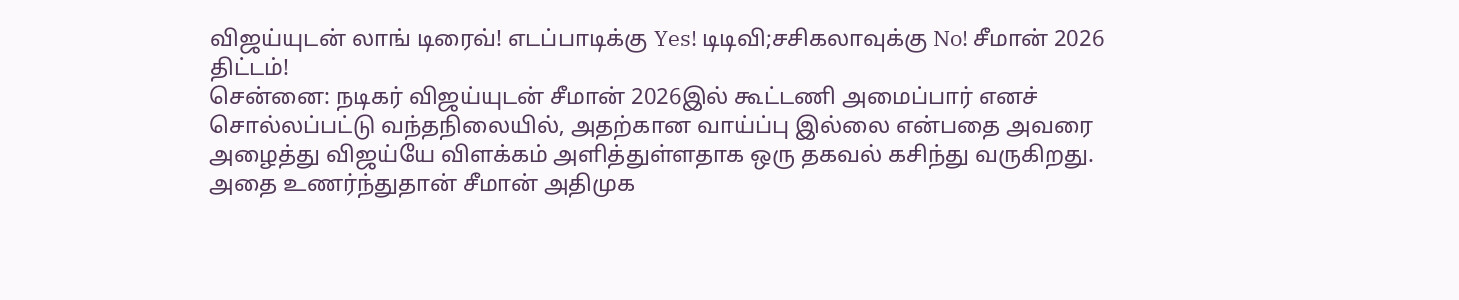விஜய்யுடன் லாங் டிரைவ்! எடப்பாடிக்கு Yes! டிடிவி;சசிகலாவுக்கு No! சீமான் 2026 திட்டம்!
சென்னை: நடிகர் விஜய்யுடன் சீமான் 2026இல் கூட்டணி அமைப்பார் எனச் சொல்லப்பட்டு வந்தநிலையில், அதற்கான வாய்ப்பு இல்லை என்பதை அவரை அழைத்து விஜய்யே விளக்கம் அளித்துள்ளதாக ஒரு தகவல் கசிந்து வருகிறது. அதை உணர்ந்துதான் சீமான் அதிமுக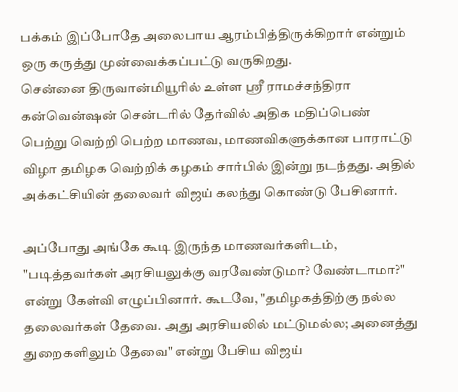பக்கம் இப்போதே அலைபாய ஆரம்பித்திருக்கிறார் என்றும் ஒரு கருத்து முன்வைக்கப்பட்டு வருகிறது.
சென்னை திருவான்மியூரில் உள்ள ஸ்ரீ ராமச்சந்திரா கன்வென்ஷன் சென்டரில் தேர்வில் அதிக மதிப்பெண் பெற்று வெற்றி பெற்ற மாணவ, மாணவிகளுக்கான பாராட்டு விழா தமிழக வெற்றிக் கழகம் சார்பில் இன்று நடந்தது. அதில் அக்கட்சியின் தலைவர் விஜய் கலந்து கொண்டு பேசினார்.

அப்போது அங்கே கூடி இருந்த மாணவர்களிடம், "படித்தவர்கள் அரசியலுக்கு வரவேண்டுமா? வேண்டாமா?" என்று கேள்வி எழுப்பினார். கூடவே, "தமிழகத்திற்கு நல்ல தலைவர்கள் தேவை. அது அரசியலில் மட்டுமல்ல; அனைத்து துறைகளிலும் தேவை" என்று பேசிய விஜய்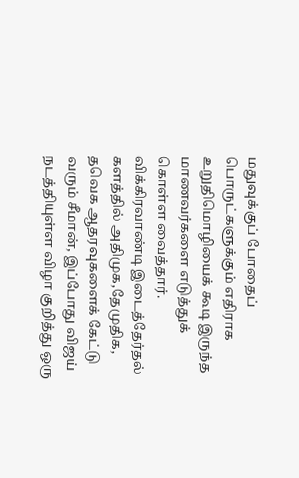மதுவுக்குப் போதைப் பொருட்களுக்கும் எதிராக உறுதிமொழியைக் கூடி இருந்த மாணவர்களை எடுத்துக் கொள்ள வைத்தார்.
விக்கிரவாண்டி இடைத்தேர்தல் களத்தில் அதிமுக,தேமுதிக, தவெக ஆதரவுகளைக் கேட்டு வரும் சீமான், இப்போது விஜய் நடத்தியுள்ள விழா குறித்து ஒரு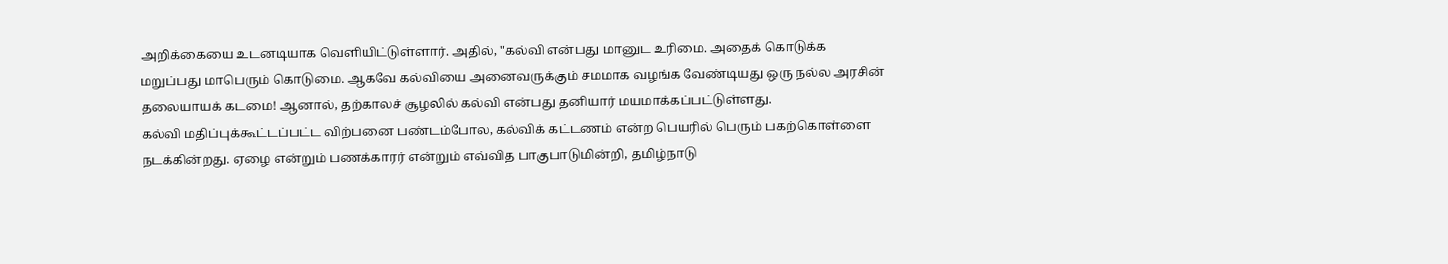அறிக்கையை உடனடியாக வெளியிட்டுள்ளார். அதில், "கல்வி என்பது மானுட உரிமை. அதைக் கொடுக்க மறுப்பது மாபெரும் கொடுமை. ஆகவே கல்வியை அனைவருக்கும் சமமாக வழங்க வேண்டியது ஒரு நல்ல அரசின் தலையாயக் கடமை! ஆனால், தற்காலச் சூழலில் கல்வி என்பது தனியார் மயமாக்கப்பட்டுள்ளது.
கல்வி மதிப்புக்கூட்டப்பட்ட விற்பனை பண்டம்போல, கல்விக் கட்டணம் என்ற பெயரில் பெரும் பகற்கொள்ளை நடக்கின்றது. ஏழை என்றும் பணக்காரர் என்றும் எவ்வித பாகுபாடுமின்றி, தமிழ்நாடு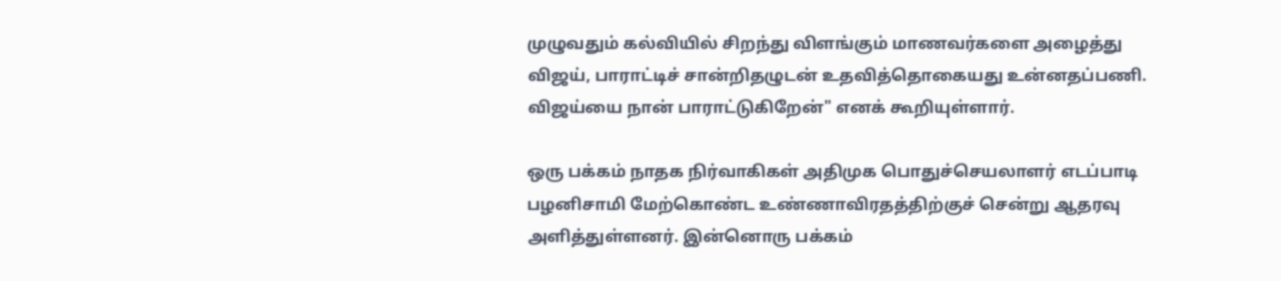முழுவதும் கல்வியில் சிறந்து விளங்கும் மாணவர்களை அழைத்து விஜய், பாராட்டிச் சான்றிதழுடன் உதவித்தொகையது உன்னதப்பணி. விஜய்யை நான் பாராட்டுகிறேன்" எனக் கூறியுள்ளார்.

ஒரு பக்கம் நாதக நிர்வாகிகள் அதிமுக பொதுச்செயலாளர் எடப்பாடி பழனிசாமி மேற்கொண்ட உண்ணாவிரதத்திற்குச் சென்று ஆதரவு அளித்துள்ளனர். இன்னொரு பக்கம்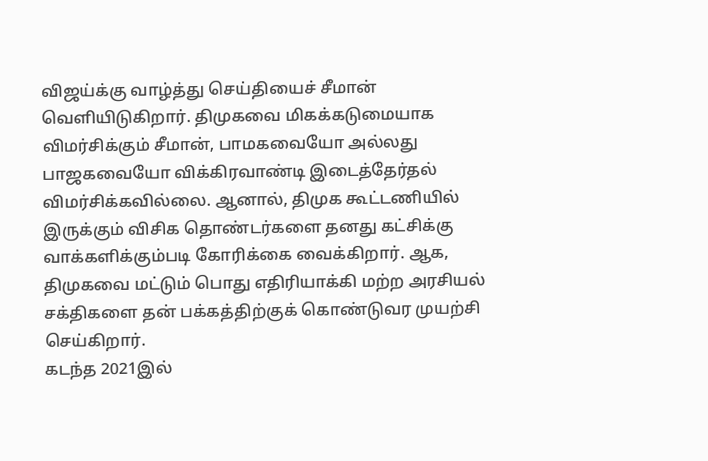விஜய்க்கு வாழ்த்து செய்தியைச் சீமான் வெளியிடுகிறார். திமுகவை மிகக்கடுமையாக விமர்சிக்கும் சீமான், பாமகவையோ அல்லது பாஜகவையோ விக்கிரவாண்டி இடைத்தேர்தல் விமர்சிக்கவில்லை. ஆனால், திமுக கூட்டணியில் இருக்கும் விசிக தொண்டர்களை தனது கட்சிக்கு வாக்களிக்கும்படி கோரிக்கை வைக்கிறார். ஆக, திமுகவை மட்டும் பொது எதிரியாக்கி மற்ற அரசியல் சக்திகளை தன் பக்கத்திற்குக் கொண்டுவர முயற்சி செய்கிறார்.
கடந்த 2021இல்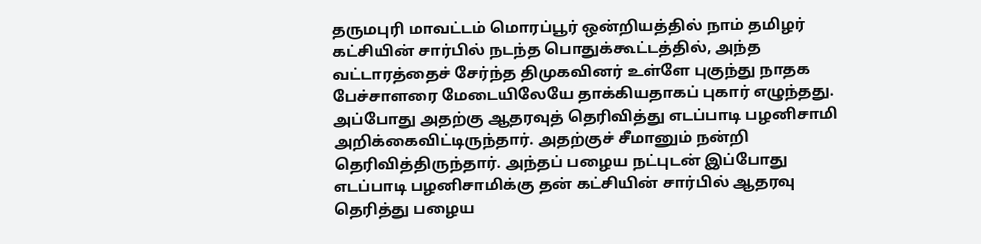தருமபுரி மாவட்டம் மொரப்பூர் ஒன்றியத்தில் நாம் தமிழர் கட்சியின் சார்பில் நடந்த பொதுக்கூட்டத்தில், அந்த வட்டாரத்தைச் சேர்ந்த திமுகவினர் உள்ளே புகுந்து நாதக பேச்சாளரை மேடையிலேயே தாக்கியதாகப் புகார் எழுந்தது. அப்போது அதற்கு ஆதரவுத் தெரிவித்து எடப்பாடி பழனிசாமி அறிக்கைவிட்டிருந்தார். அதற்குச் சீமானும் நன்றி தெரிவித்திருந்தார். அந்தப் பழைய நட்புடன் இப்போது எடப்பாடி பழனிசாமிக்கு தன் கட்சியின் சார்பில் ஆதரவு தெரித்து பழைய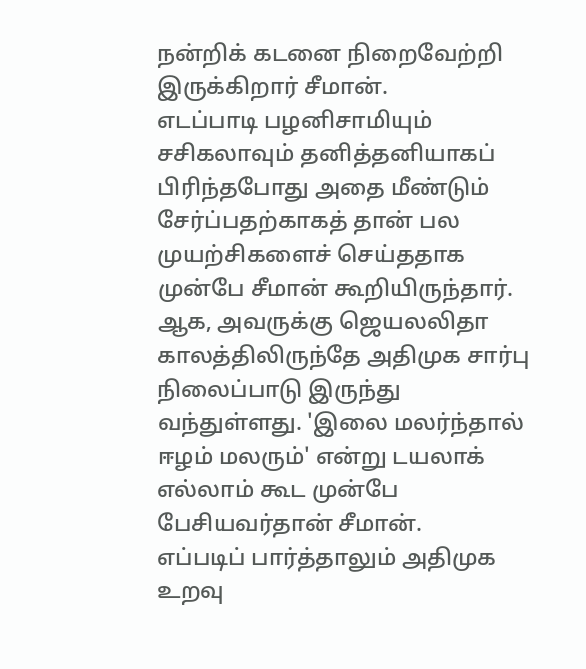நன்றிக் கடனை நிறைவேற்றி இருக்கிறார் சீமான்.
எடப்பாடி பழனிசாமியும் சசிகலாவும் தனித்தனியாகப் பிரிந்தபோது அதை மீண்டும் சேர்ப்பதற்காகத் தான் பல முயற்சிகளைச் செய்ததாக முன்பே சீமான் கூறியிருந்தார். ஆக, அவருக்கு ஜெயலலிதா காலத்திலிருந்தே அதிமுக சார்பு நிலைப்பாடு இருந்து வந்துள்ளது. 'இலை மலர்ந்தால் ஈழம் மலரும்' என்று டயலாக் எல்லாம் கூட முன்பே பேசியவர்தான் சீமான்.
எப்படிப் பார்த்தாலும் அதிமுக உறவு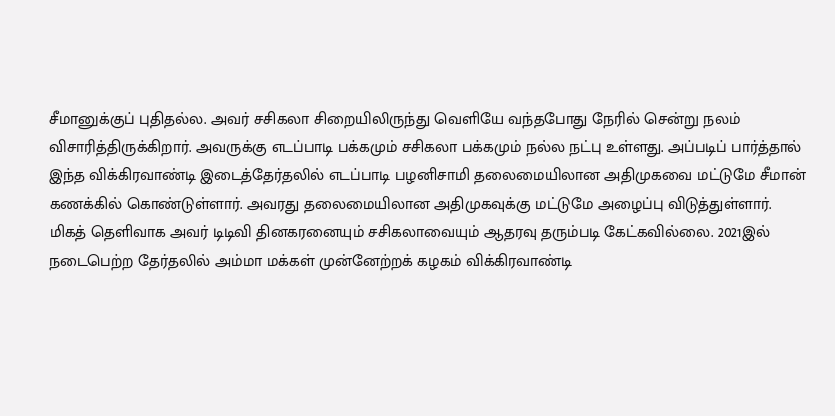சீமானுக்குப் புதிதல்ல. அவர் சசிகலா சிறையிலிருந்து வெளியே வந்தபோது நேரில் சென்று நலம் விசாரித்திருக்கிறார். அவருக்கு எடப்பாடி பக்கமும் சசிகலா பக்கமும் நல்ல நட்பு உள்ளது. அப்படிப் பார்த்தால் இந்த விக்கிரவாண்டி இடைத்தேர்தலில் எடப்பாடி பழனிசாமி தலைமையிலான அதிமுகவை மட்டுமே சீமான் கணக்கில் கொண்டுள்ளார். அவரது தலைமையிலான அதிமுகவுக்கு மட்டுமே அழைப்பு விடுத்துள்ளார்.
மிகத் தெளிவாக அவர் டிடிவி தினகரனையும் சசிகலாவையும் ஆதரவு தரும்படி கேட்கவில்லை. 2021இல் நடைபெற்ற தேர்தலில் அம்மா மக்கள் முன்னேற்றக் கழகம் விக்கிரவாண்டி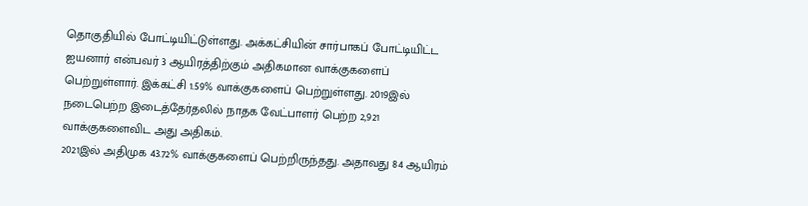தொகுதியில் போட்டியிட்டுள்ளது. அக்கட்சியின் சார்பாகப் போட்டியிட்ட ஐயனார் என்பவர் 3 ஆயிரத்திற்கும் அதிகமான வாக்குகளைப் பெற்றுள்ளார். இக்கட்சி 1.59% வாக்குகளைப் பெற்றுள்ளது. 2019இல் நடைபெற்ற இடைத்தேர்தலில் நாதக வேட்பாளர் பெற்ற 2,921 வாக்குகளைவிட அது அதிகம்.
2021இல் அதிமுக 43.72% வாக்குகளைப் பெற்றிருந்தது. அதாவது 84 ஆயிரம்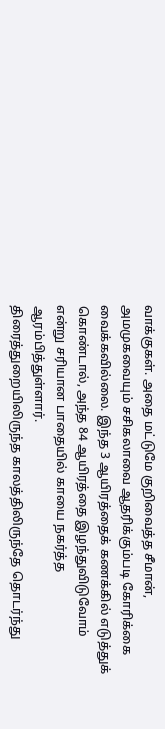வாக்குகள். அதை மட்டுமே குறிவைத்த சீமான், அமமுகவையும் சசிகலாவை ஆதரிக்கும்படி கோரிக்கை வைக்கவில்லை. இந்த 3 ஆயிரத்தைக் கணக்கில் எடுத்துக் கொண்டால், அந்த 84 ஆயிரத்தை இழந்துவிடுவோம் என்று சரியான பாதையில் காயை நகர்த்த ஆரம்பித்துள்ளார்.
திரைத்துறையிலிருந்த காலத்திலிருந்தே தொடர்ந்து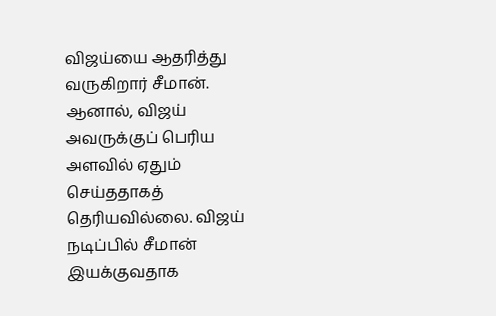விஜய்யை ஆதரித்து வருகிறார் சீமான். ஆனால், விஜய் அவருக்குப் பெரிய அளவில் ஏதும் செய்ததாகத் தெரியவில்லை. விஜய் நடிப்பில் சீமான் இயக்குவதாக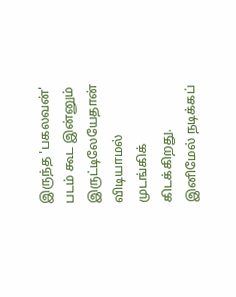இருந்த 'பகலவன்' படம் கூட இன்னும் இருட்டிலேயேதான் விடியாமல் முடங்கிக் கிடக்கிறது. இனிமேல் நடிக்கப்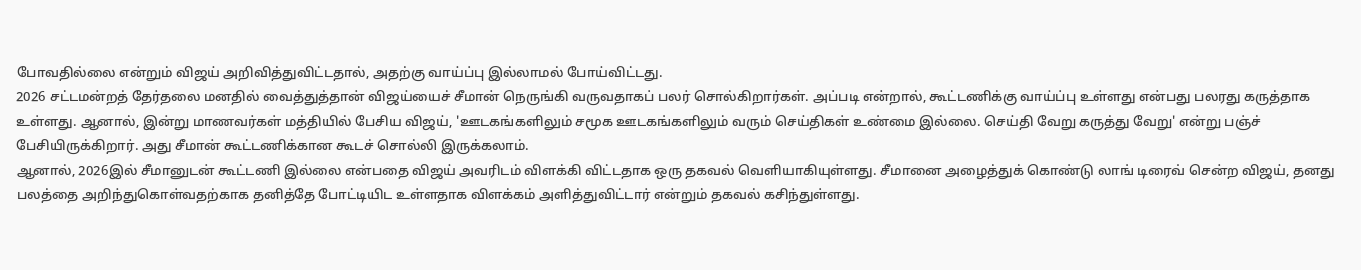போவதில்லை என்றும் விஜய் அறிவித்துவிட்டதால், அதற்கு வாய்ப்பு இல்லாமல் போய்விட்டது.
2026 சட்டமன்றத் தேர்தலை மனதில் வைத்துத்தான் விஜய்யைச் சீமான் நெருங்கி வருவதாகப் பலர் சொல்கிறார்கள். அப்படி என்றால், கூட்டணிக்கு வாய்ப்பு உள்ளது என்பது பலரது கருத்தாக உள்ளது. ஆனால், இன்று மாணவர்கள் மத்தியில் பேசிய விஜய், 'ஊடகங்களிலும் சமூக ஊடகங்களிலும் வரும் செய்திகள் உண்மை இல்லை. செய்தி வேறு கருத்து வேறு' என்று பஞ்ச் பேசியிருக்கிறார். அது சீமான் கூட்டணிக்கான கூடச் சொல்லி இருக்கலாம்.
ஆனால், 2026இல் சீமானுடன் கூட்டணி இல்லை என்பதை விஜய் அவரிடம் விளக்கி விட்டதாக ஒரு தகவல் வெளியாகியுள்ளது. சீமானை அழைத்துக் கொண்டு லாங் டிரைவ் சென்ற விஜய், தனது பலத்தை அறிந்துகொள்வதற்காக தனித்தே போட்டியிட உள்ளதாக விளக்கம் அளித்துவிட்டார் என்றும் தகவல் கசிந்துள்ளது.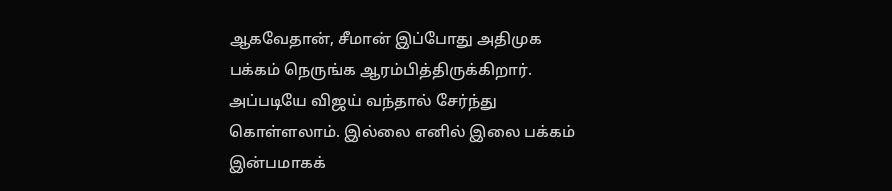ஆகவேதான், சீமான் இப்போது அதிமுக பக்கம் நெருங்க ஆரம்பித்திருக்கிறார். அப்படியே விஜய் வந்தால் சேர்ந்து கொள்ளலாம். இல்லை எனில் இலை பக்கம் இன்பமாகக்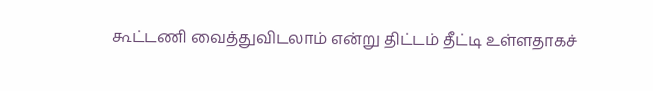கூட்டணி வைத்துவிடலாம் என்று திட்டம் தீட்டி உள்ளதாகச்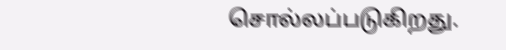சொல்லப்படுகிறது.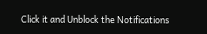Click it and Unblock the Notifications